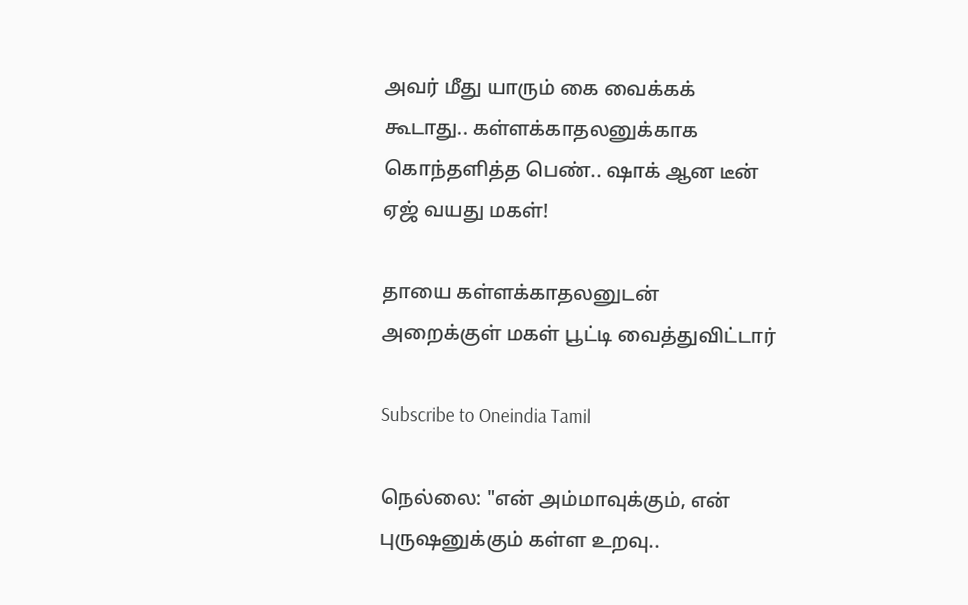அவர் மீது யாரும் கை வைக்கக் கூடாது.. கள்ளக்காதலனுக்காக கொந்தளித்த பெண்.. ஷாக் ஆன டீன் ஏஜ் வயது மகள்!

தாயை கள்ளக்காதலனுடன் அறைக்குள் மகள் பூட்டி வைத்துவிட்டார்

Subscribe to Oneindia Tamil

நெல்லை: "என் அம்மாவுக்கும், என் புருஷனுக்கும் கள்ள உறவு..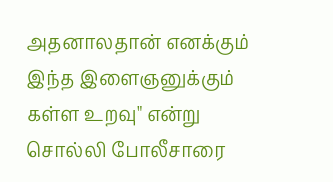அதனாலதான் எனக்கும் இந்த இளைஞனுக்கும் கள்ள உறவு" என்று சொல்லி போலீசாரை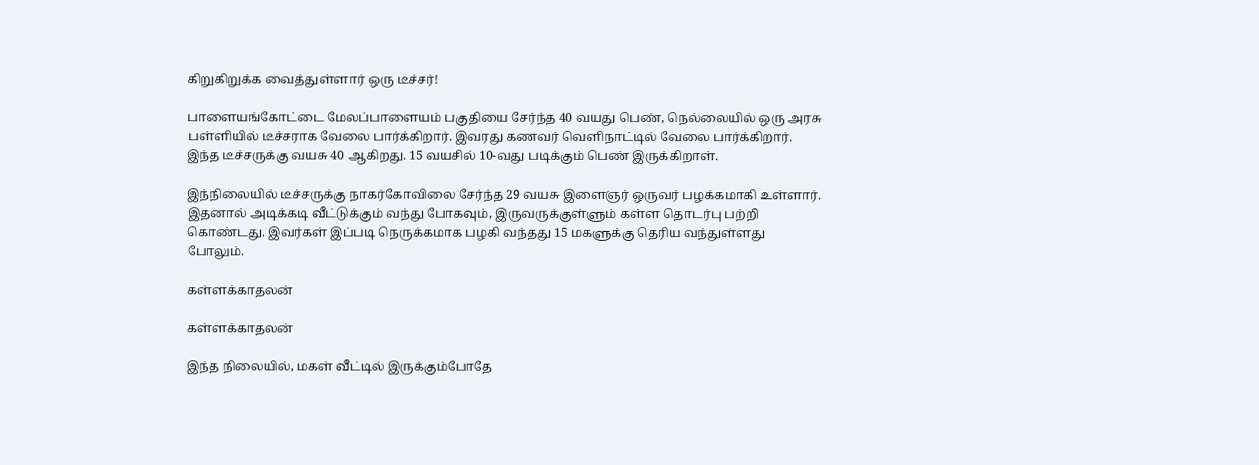கிறுகிறுக்க வைத்துள்ளார் ஒரு டீச்சர்!

பாளையங்கோட்டை மேலப்பாளையம் பகுதியை சேர்ந்த 40 வயது பெண், நெல்லையில் ஒரு அரசு பள்ளியில் டீச்சராக வேலை பார்க்கிறார். இவரது கணவர் வெளிநாட்டில் வேலை பார்க்கிறார். இந்த டீச்சருக்கு வயசு 40 ஆகிறது. 15 வயசில் 10-வது படிக்கும் பெண் இருக்கிறாள்.

இந்நிலையில் டீச்சருக்கு நாகர்கோவிலை சேர்ந்த 29 வயசு இளைஞர் ஒருவர் பழக்கமாகி உள்ளார். இதனால் அடிக்கடி வீட்டுக்கும் வந்து போகவும், இருவருக்குள்ளும் கள்ள தொடர்பு பற்றி கொண்டது. இவர்கள் இப்படி நெருக்கமாக பழகி வந்தது 15 மகளுக்கு தெரிய வந்துள்ளது போலும்.

கள்ளக்காதலன்

கள்ளக்காதலன்

இந்த நிலையில், மகள் வீட்டில் இருக்கும்போதே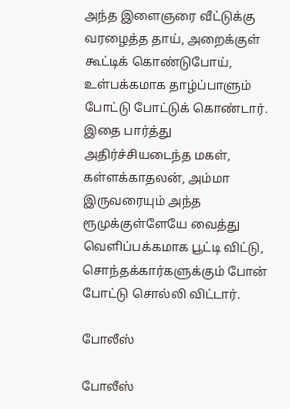அந்த இளைஞரை வீட்டுக்கு வரழைத்த தாய், அறைக்குள் கூட்டிக் கொண்டுபோய், உள்பக்கமாக தாழ்ப்பாளும் போட்டு போட்டுக் கொண்டார். இதை பார்த்து அதிர்ச்சியடைந்த மகள், கள்ளக்காதலன், அம்மா இருவரையும் அந்த ரூமுக்குள்ளேயே வைத்து வெளிப்பக்கமாக பூட்டி விட்டு, சொந்தக்கார்களுக்கும் போன் போட்டு சொல்லி விட்டார்.

போலீஸ்

போலீஸ்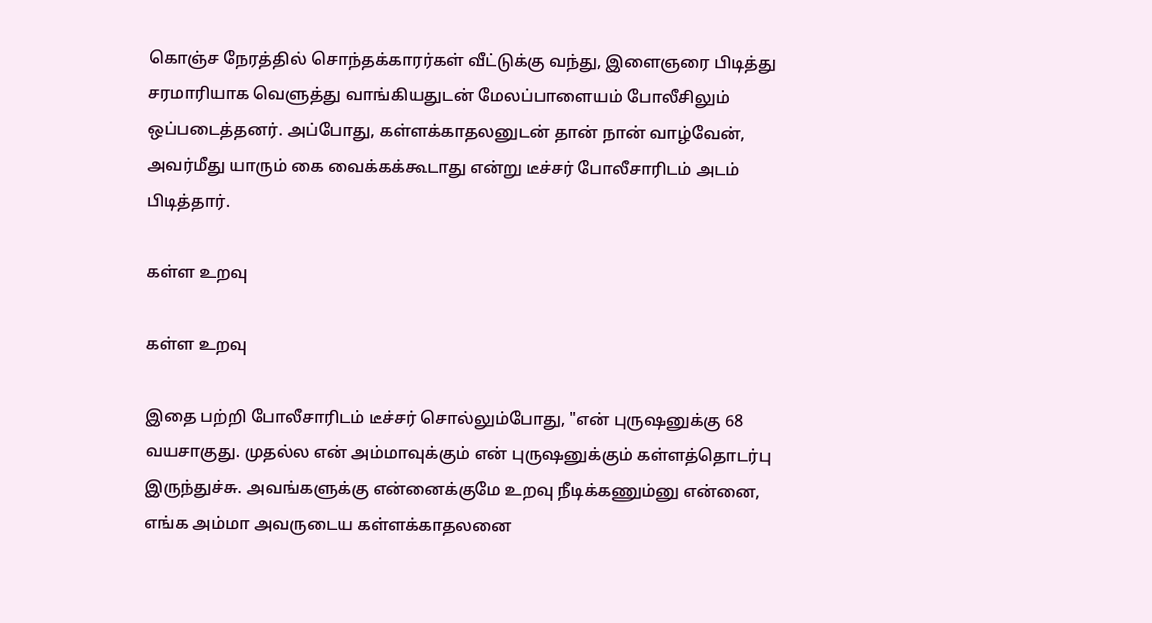கொஞ்ச நேரத்தில் சொந்தக்காரர்கள் வீட்டுக்கு வந்து, இளைஞரை பிடித்து சரமாரியாக வெளுத்து வாங்கியதுடன் மேலப்பாளையம் போலீசிலும் ஒப்படைத்தனர். அப்போது, கள்ளக்காதலனுடன் தான் நான் வாழ்வேன், அவர்மீது யாரும் கை வைக்கக்கூடாது என்று டீச்சர் போலீசாரிடம் அடம் பிடித்தார்.

கள்ள உறவு

கள்ள உறவு

இதை பற்றி போலீசாரிடம் டீச்சர் சொல்லும்போது, "என் புருஷனுக்கு 68 வயசாகுது. முதல்ல என் அம்மாவுக்கும் என் புருஷனுக்கும் கள்ளத்தொடர்பு இருந்துச்சு. அவங்களுக்கு என்னைக்குமே உறவு நீடிக்கணும்னு என்னை, எங்க அம்மா அவருடைய கள்ளக்காதலனை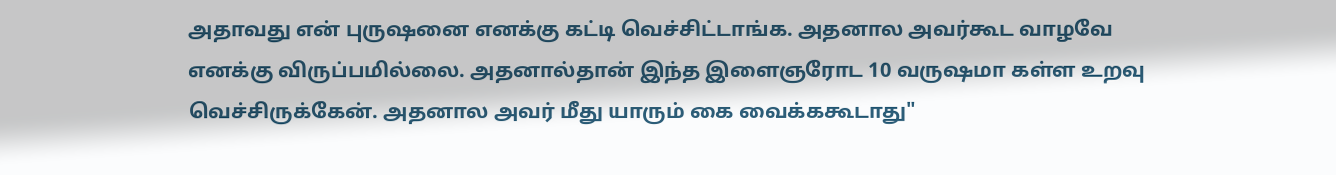அதாவது என் புருஷனை எனக்கு கட்டி வெச்சிட்டாங்க. அதனால அவர்கூட வாழவே எனக்கு விருப்பமில்லை. அதனால்தான் இந்த இளைஞரோட 10 வருஷமா கள்ள உறவு வெச்சிருக்கேன். அதனால அவர் மீது யாரும் கை வைக்ககூடாது"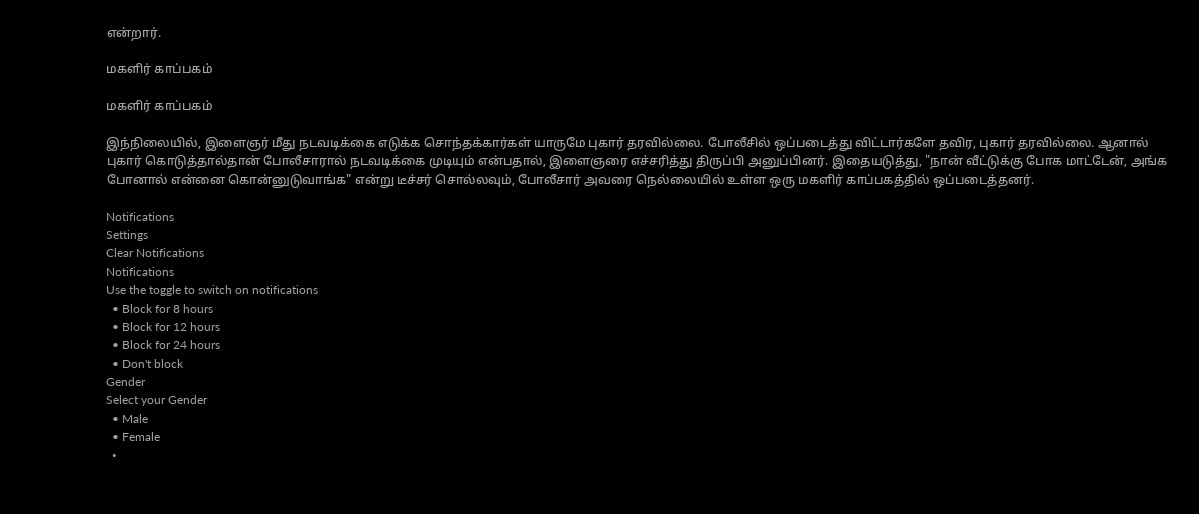என்றார்.

மகளிர் காப்பகம்

மகளிர் காப்பகம்

இந்நிலையில், இளைஞர் மீது நடவடிக்கை எடுக்க சொந்தக்கார்கள் யாருமே புகார் தரவில்லை. போலீசில் ஒப்படைத்து விட்டார்களே தவிர, புகார் தரவில்லை. ஆனால் புகார் கொடுத்தால்தான் போலீசாரால் நடவடிக்கை முடியும் என்பதால், இளைஞரை எச்சரித்து திருப்பி அனுப்பினர். இதையடுத்து, "நான் வீட்டுக்கு போக மாட்டேன், அங்க போனால் என்னை கொன்னுடுவாங்க" என்று டீச்சர் சொல்லவும், போலீசார் அவரை நெல்லையில் உள்ள ஒரு மகளிர் காப்பகத்தில் ஒப்படைத்தனர்.

Notifications
Settings
Clear Notifications
Notifications
Use the toggle to switch on notifications
  • Block for 8 hours
  • Block for 12 hours
  • Block for 24 hours
  • Don't block
Gender
Select your Gender
  • Male
  • Female
  •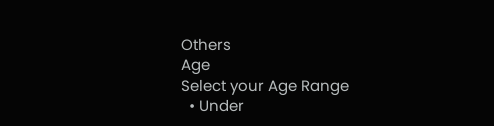Others
Age
Select your Age Range
  • Under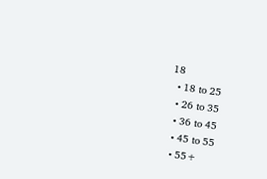18
  • 18 to 25
  • 26 to 35
  • 36 to 45
  • 45 to 55
  • 55+